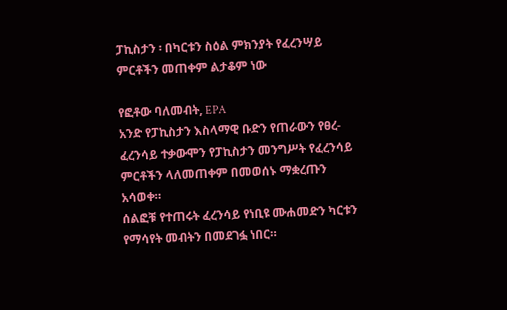ፓኪስታን ፡ በካርቱን ስዕል ምክንያት የፈረንሣይ ምርቶችን መጠቀም ልታቆም ነው

የፎቶው ባለመብት, EPA
አንድ የፓኪስታን እስላማዊ ቡድን የጠራውን የፀረ-ፈረንሳይ ተቃውሞን የፓኪስታን መንግሥት የፈረንሳይ ምርቶችን ላለመጠቀም በመወሰኑ ማቋረጡን አሳወቀ።
ሰልፎቹ የተጠሩት ፈረንሳይ የነቢዩ ሙሐመድን ካርቱን የማሳየት መብትን በመደገፏ ነበር።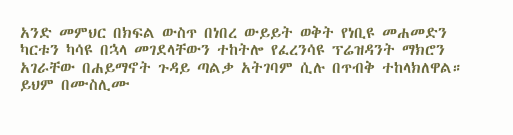አንድ መምህር በክፍል ውስጥ በነበረ ውይይት ወቅት የነቢዩ መሐመድን ካርቱን ካሳዩ በኋላ መገደላቸውን ተከትሎ የፈረንሳዩ ፕሬዝዳንት ማክሮን አገራቸው በሐይማኖት ጉዳይ ጣልቃ አትገባም ሲሉ በጥብቅ ተከላክለዋል።
ይህም በሙስሊሙ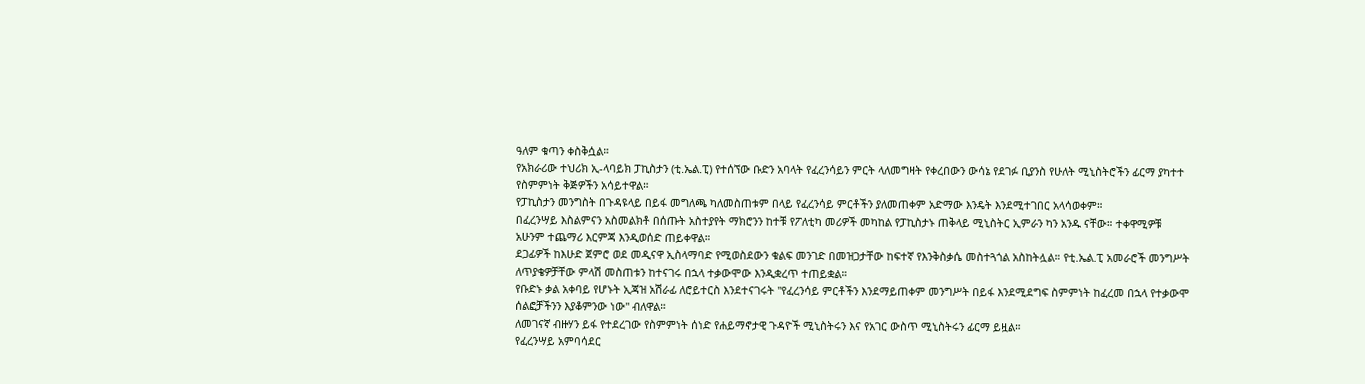ዓለም ቁጣን ቀስቅሷል።
የአክራሪው ተህሪክ ኢ-ላባይክ ፓኪስታን (ቲ.ኤል.ፒ) የተሰኘው ቡድን አባላት የፈረንሳይን ምርት ላለመግዛት የቀረበውን ውሳኔ የደገፉ ቢያንስ የሁለት ሚኒስትሮችን ፊርማ ያካተተ የስምምነት ቅጅዎችን አሳይተዋል።
የፓኪስታን መንግስት በጉዳዩላይ በይፋ መግለጫ ካለመስጠቱም በላይ የፈረንሳይ ምርቶችን ያለመጠቀም አድማው እንዴት እንደሚተገበር አላሳወቀም።
በፈረንሣይ እስልምናን አስመልክቶ በሰጡት አስተያየት ማክሮንን ከተቹ የፖለቲካ መሪዎች መካከል የፓኪስታኑ ጠቅላይ ሚኒስትር ኢምራን ካን አንዱ ናቸው። ተቀዋሚዎቹ አሁንም ተጨማሪ እርምጃ እንዲወሰድ ጠይቀዋል።
ደጋፊዎች ከእሁድ ጀምሮ ወደ መዲናዋ ኢስላማባድ የሚወስደውን ቁልፍ መንገድ በመዝጋታቸው ከፍተኛ የእንቅስቃሴ መስተጓጎል አስከትሏል። የቲ.ኤል.ፒ አመራሮች መንግሥት ለጥያቄዎቻቸው ምላሽ መስጠቱን ከተናገሩ በኋላ ተቃውሞው እንዲቋረጥ ተጠይቋል።
የቡድኑ ቃል አቀባይ የሆኑት ኢጃዝ አሽራፊ ለሮይተርስ እንደተናገሩት "የፈረንሳይ ምርቶችን እንደማይጠቀም መንግሥት በይፋ እንደሚደግፍ ስምምነት ከፈረመ በኋላ የተቃውሞ ሰልፎቻችንን እያቆምንው ነው" ብለዋል።
ለመገናኛ ብዙሃን ይፋ የተደረገው የስምምነት ሰነድ የሐይማኖታዊ ጉዳዮች ሚኒስትሩን እና የአገር ውስጥ ሚኒስትሩን ፊርማ ይዟል።
የፈረንሣይ አምባሳደር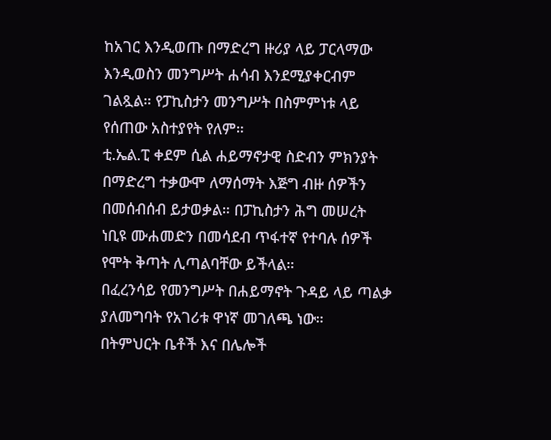ከአገር እንዲወጡ በማድረግ ዙሪያ ላይ ፓርላማው እንዲወስን መንግሥት ሐሳብ እንደሚያቀርብም ገልጿል። የፓኪስታን መንግሥት በስምምነቱ ላይ የሰጠው አስተያየት የለም።
ቲ.ኤል.ፒ ቀደም ሲል ሐይማኖታዊ ስድብን ምክንያት በማድረግ ተቃውሞ ለማሰማት እጅግ ብዙ ሰዎችን በመሰብሰብ ይታወቃል። በፓኪስታን ሕግ መሠረት ነቢዩ ሙሐመድን በመሳደብ ጥፋተኛ የተባሉ ሰዎች የሞት ቅጣት ሊጣልባቸው ይችላል።
በፈረንሳይ የመንግሥት በሐይማኖት ጉዳይ ላይ ጣልቃ ያለመግባት የአገሪቱ ዋነኛ መገለጫ ነው።
በትምህርት ቤቶች እና በሌሎች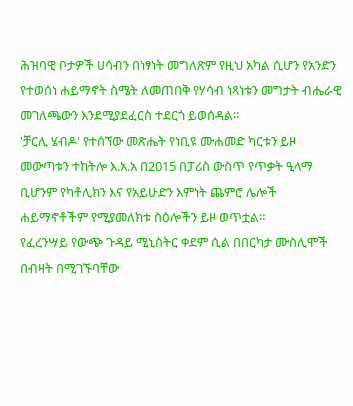ሕዝባዊ ቦታዎች ሀሳብን በነፃነት መግለጽም የዚህ አካል ሲሆን የአንድን የተወሰነ ሐይማኖት ስሜት ለመጠበቅ የሃሳብ ነጻነቱን መግታት ብሔራዊ መገለጫውን እንደሚያደፈርስ ተደርጎ ይወሰዳል።
'ቻርሊ ሄብዶ' የተሰኘው መጽሔት የነቢዩ ሙሐመድ ካርቱን ይዞ መውጣቱን ተከትሎ እ.አ.አ በ2015 በፓሪስ ውስጥ የጥቃት ዒላማ ቢሆንም የካቶሊክን እና የአይሁድን እምነት ጨምሮ ሌሎች ሐይማኖቶችም የሚያመለክቱ ስዕሎችን ይዞ ወጥቷል።
የፈረንሣይ የውጭ ጉዳይ ሚኒስትር ቀደም ሲል በበርካታ ሙስሊሞች በብዛት በሚገኙባቸው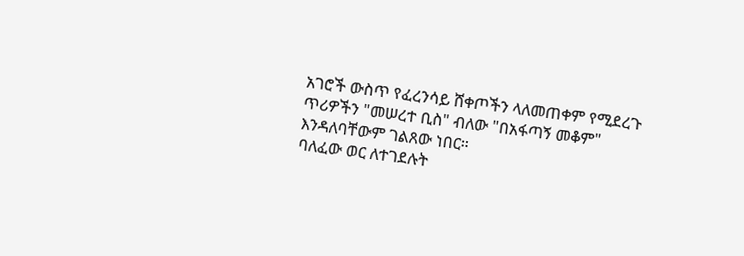አገሮች ውስጥ የፈረንሳይ ሸቀጦችን ላለመጠቀም የሚደረጉ ጥሪዎችን "መሠረተ ቢስ" ብለው "በአፋጣኝ መቆም" እንዳለባቸውም ገልጸው ነበር።
ባለፈው ወር ለተገደሉት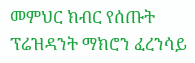መምህር ክብር የሰጡት ፕሬዝዳንት ማክሮን ፈረንሳይ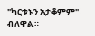"ካርቱኑን አታቆምም" ብለዋል።